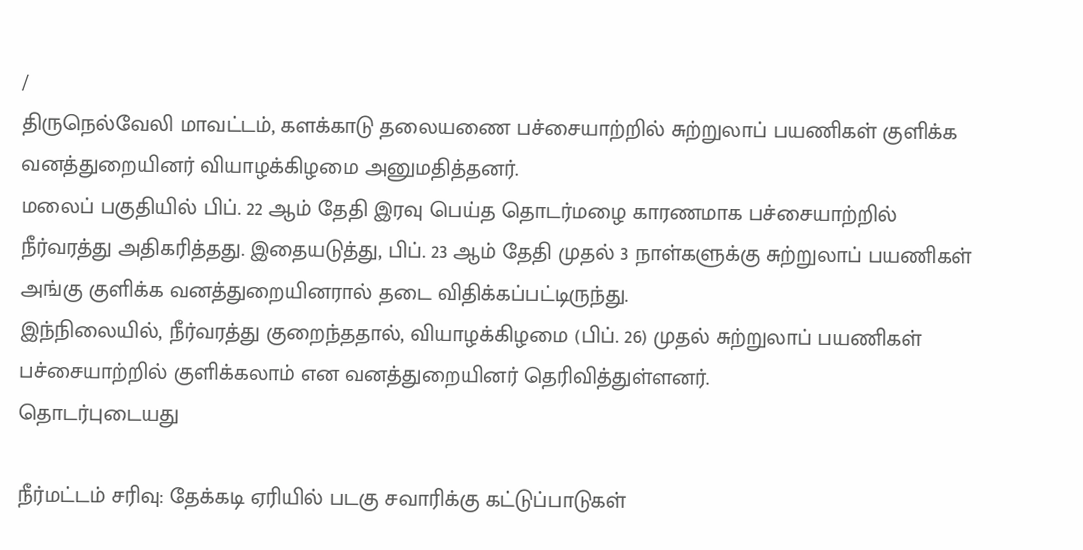/
திருநெல்வேலி மாவட்டம், களக்காடு தலையணை பச்சையாற்றில் சுற்றுலாப் பயணிகள் குளிக்க வனத்துறையினர் வியாழக்கிழமை அனுமதித்தனர்.
மலைப் பகுதியில் பிப். 22 ஆம் தேதி இரவு பெய்த தொடர்மழை காரணமாக பச்சையாற்றில் நீர்வரத்து அதிகரித்தது. இதையடுத்து, பிப். 23 ஆம் தேதி முதல் 3 நாள்களுக்கு சுற்றுலாப் பயணிகள் அங்கு குளிக்க வனத்துறையினரால் தடை விதிக்கப்பட்டிருந்து.
இந்நிலையில், நீர்வரத்து குறைந்ததால், வியாழக்கிழமை (பிப். 26) முதல் சுற்றுலாப் பயணிகள் பச்சையாற்றில் குளிக்கலாம் என வனத்துறையினர் தெரிவித்துள்ளனர்.
தொடர்புடையது

நீர்மட்டம் சரிவு: தேக்கடி ஏரியில் படகு சவாரிக்கு கட்டுப்பாடுகள்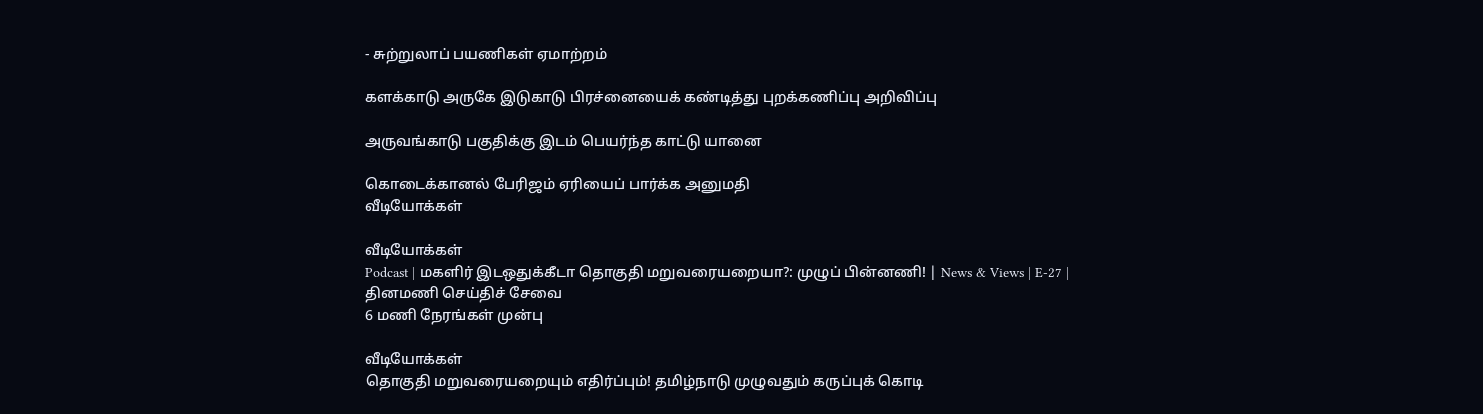- சுற்றுலாப் பயணிகள் ஏமாற்றம்

களக்காடு அருகே இடுகாடு பிரச்னையைக் கண்டித்து புறக்கணிப்பு அறிவிப்பு

அருவங்காடு பகுதிக்கு இடம் பெயர்ந்த காட்டு யானை

கொடைக்கானல் பேரிஜம் ஏரியைப் பார்க்க அனுமதி
வீடியோக்கள்

வீடியோக்கள்
Podcast | மகளிர் இடஒதுக்கீடா தொகுதி மறுவரையறையா?: முழுப் பின்னணி! | News & Views | E-27 |
தினமணி செய்திச் சேவை
6 மணி நேரங்கள் முன்பு

வீடியோக்கள்
தொகுதி மறுவரையறையும் எதிர்ப்பும்! தமிழ்நாடு முழுவதும் கருப்புக் கொடி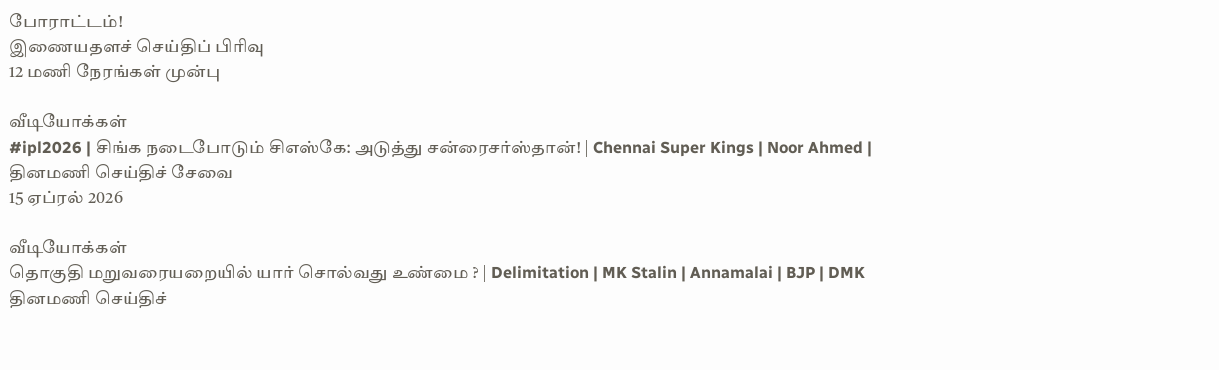போராட்டம்!
இணையதளச் செய்திப் பிரிவு
12 மணி நேரங்கள் முன்பு

வீடியோக்கள்
#ipl2026 | சிங்க நடைபோடும் சிஎஸ்கே: அடுத்து சன்ரைசர்ஸ்தான்! | Chennai Super Kings | Noor Ahmed |
தினமணி செய்திச் சேவை
15 ஏப்ரல் 2026

வீடியோக்கள்
தொகுதி மறுவரையறையில் யார் சொல்வது உண்மை ? | Delimitation | MK Stalin | Annamalai | BJP | DMK
தினமணி செய்திச்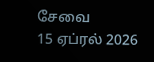சேவை
15 ஏப்ரல் 2026